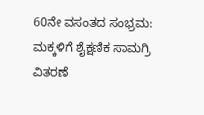60ನೇ ವಸಂತದ ಸಂಭ್ರಮ: ಮಕ್ಕಳಿಗೆ ಶೈಕ್ಷಣಿಕ ಸಾಮಗ್ರಿ ವಿತರಣೆ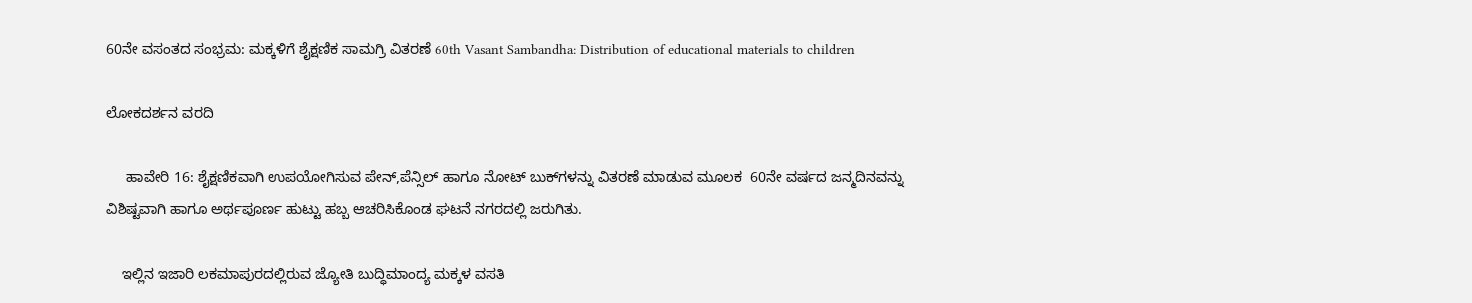60ನೇ ವಸಂತದ ಸಂಭ್ರಮ: ಮಕ್ಕಳಿಗೆ ಶೈಕ್ಷಣಿಕ ಸಾಮಗ್ರಿ ವಿತರಣೆ 60th Vasant Sambandha: Distribution of educational materials to children

ಲೋಕದರ್ಶನ ವರದಿ

     ಹಾವೇರಿ 16: ಶೈಕ್ಷಣಿಕವಾಗಿ ಉಪಯೋಗಿಸುವ ಪೇನ್,ಪೆನ್ಸಿಲ್ ಹಾಗೂ ನೋಟ್ ಬುಕ್‌ಗಳನ್ನು ವಿತರಣೆ ಮಾಡುವ ಮೂಲಕ  60ನೇ ವರ್ಷದ ಜನ್ಮದಿನವನ್ನು ವಿಶಿಷ್ಟವಾಗಿ ಹಾಗೂ ಅರ್ಥಪೂರ್ಣ ಹುಟ್ಟು ಹಬ್ಬ ಆಚರಿಸಿಕೊಂಡ ಘಟನೆ ನಗರದಲ್ಲಿ ಜರುಗಿತು.

    ಇಲ್ಲಿನ ಇಜಾರಿ ಲಕಮಾಪುರದಲ್ಲಿರುವ ಜ್ಯೋತಿ ಬುದ್ಧಿಮಾಂದ್ಯ ಮಕ್ಕಳ ವಸತಿ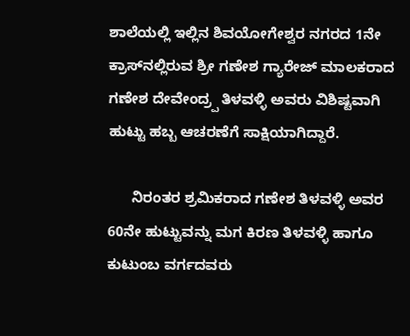ಶಾಲೆಯಲ್ಲಿ ಇಲ್ಲಿನ ಶಿವಯೋಗೇಶ್ವರ ನಗರದ 1ನೇ ಕ್ರಾಸ್‌ನಲ್ಲಿರುವ ಶ್ರೀ ಗಣೇಶ ಗ್ಯಾರೇಜ್ ಮಾಲಕರಾದ ಗಣೇಶ ದೇವೇಂದ್ರ‍್ಪ ತಿಳವಳ್ಳಿ ಅವರು ವಿಶಿಷ್ಟವಾಗಿ ಹುಟ್ಟು ಹಬ್ಬ ಆಚರಣೆಗೆ ಸಾಕ್ಷಿಯಾಗಿದ್ದಾರೆ.

      ನಿರಂತರ ಶ್ರಮಿಕರಾದ ಗಣೇಶ ತಿಳವಳ್ಳಿ ಅವರ 60ನೇ ಹುಟ್ಟುವನ್ನು ಮಗ ಕಿರಣ ತಿಳವಳ್ಳಿ ಹಾಗೂ ಕುಟುಂಬ ವರ್ಗದವರು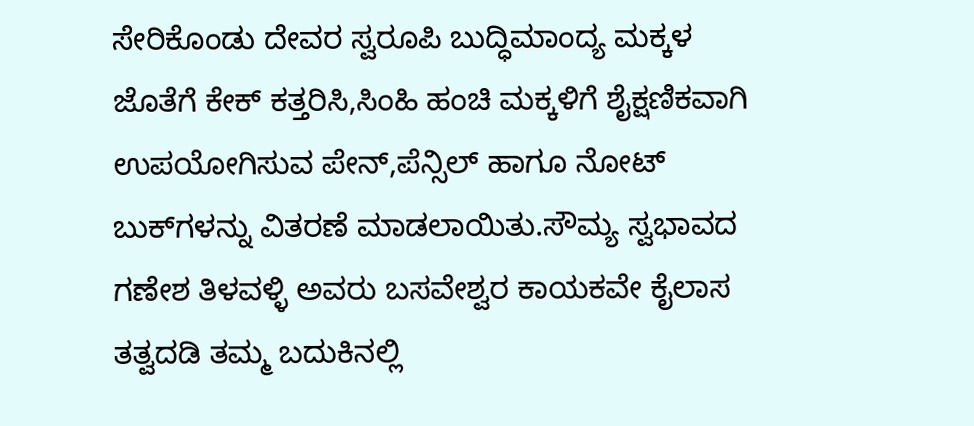ಸೇರಿಕೊಂಡು ದೇವರ ಸ್ವರೂಪಿ ಬುದ್ಧಿಮಾಂದ್ಯ ಮಕ್ಕಳ ಜೊತೆಗೆ ಕೇಕ್ ಕತ್ತರಿಸಿ,ಸಿಂಹಿ ಹಂಚಿ ಮಕ್ಕಳಿಗೆ ಶೈಕ್ಷಣಿಕವಾಗಿ ಉಪಯೋಗಿಸುವ ಪೇನ್,ಪೆನ್ಸಿಲ್ ಹಾಗೂ ನೋಟ್ ಬುಕ್‌ಗಳನ್ನು ವಿತರಣೆ ಮಾಡಲಾಯಿತು.ಸೌಮ್ಯ ಸ್ವಭಾವದ ಗಣೇಶ ತಿಳವಳ್ಳಿ ಅವರು ಬಸವೇಶ್ವರ ಕಾಯಕವೇ ಕೈಲಾಸ ತತ್ವದಡಿ ತಮ್ಮ ಬದುಕಿನಲ್ಲಿ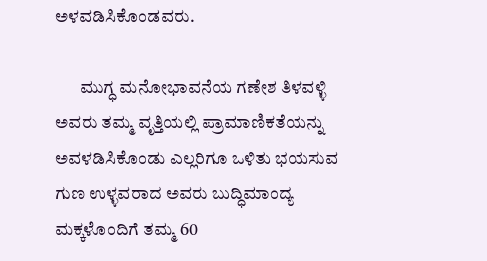ಅಳವಡಿಸಿಕೊಂಡವರು.

       ಮುಗ್ಧ ಮನೋಭಾವನೆಯ ಗಣೇಶ ತಿಳವಳ್ಳಿ ಅವರು ತಮ್ಮ ವೃತ್ತಿಯಲ್ಲಿ ಪ್ರಾಮಾಣಿಕತೆಯನ್ನು ಅವಳಡಿಸಿಕೊಂಡು ಎಲ್ಲರಿಗೂ ಒಳಿತು ಭಯಸುವ ಗುಣ ಉಳ್ಳವರಾದ ಅವರು ಬುದ್ಧಿಮಾಂದ್ಯ ಮಕ್ಕಳೊಂದಿಗೆ ತಮ್ಮ 60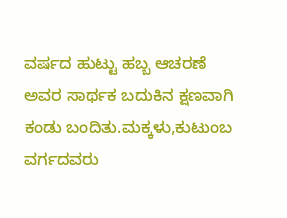ವರ್ಷದ ಹುಟ್ಟು ಹಬ್ಬ ಆಚರಣೆ ಅವರ ಸಾರ್ಥಕ ಬದುಕಿನ ಕ್ಷಣವಾಗಿ ಕಂಡು ಬಂದಿತು.ಮಕ್ಕಳು,ಕುಟುಂಬ ವರ್ಗದವರು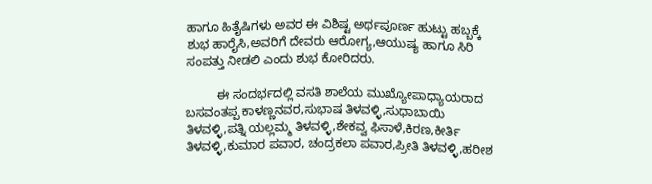ಹಾಗೂ ಹಿತೈಷಿಗಳು ಅವರ ಈ ವಿಶಿಷ್ಟ ಅರ್ಥಪೂರ್ಣ ಹುಟ್ಟು ಹಬ್ಬಕ್ಕೆ ಶುಭ ಹಾರೈಸಿ,ಅವರಿಗೆ ದೇವರು ಆರೋಗ್ಯ,ಆಯುಷ್ಯ ಹಾಗೂ ಸಿರಿ ಸಂಪತ್ತು ನೀಡಲಿ ಎಂದು ಶುಭ ಕೋರಿದರು.

         ಈ ಸಂದರ್ಭದಲ್ಲಿ ವಸತಿ ಶಾಲೆಯ ಮುಖ್ಯೋಪಾಧ್ಯಾಯರಾದ ಬಸವಂತಪ್ಪ ಕಾಳಣ್ಣನವರ,ಸುಭಾಷ ತಿಳವಳ್ಳಿ,ಸುಧಾಬಾಯಿ ತಿಳವಳ್ಳಿ,ಪತ್ನಿ ಯಲ್ಲಮ್ಮ ತಿಳವಳ್ಳಿ,ಶೇಕವ್ವ ಫಿಸಾಳೆ,ಕಿರಣ,ಕೀರ್ತಿ ತಿಳವಳ್ಳಿ,ಕುಮಾರ ಪವಾರ, ಚಂದ್ರಕಲಾ ಪವಾರ,ಪ್ರೀತಿ ತಿಳವಳ್ಳಿ,ಹರೀಶ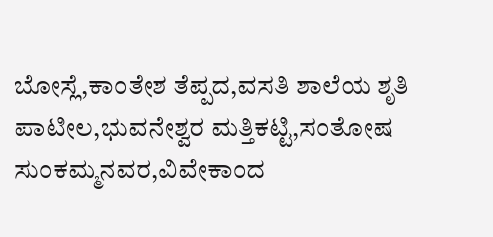ಬೋಸ್ಲೆ,ಕಾಂತೇಶ ತೆಪ್ಪದ,ವಸತಿ ಶಾಲೆಯ ಶೃತಿ ಪಾಟೀಲ,ಭುವನೇಶ್ವರ ಮತ್ತಿಕಟ್ಟಿ,ಸಂತೋಷ ಸುಂಕಮ್ಮನವರ,ವಿವೇಕಾಂದ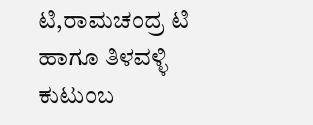ಟಿ,ರಾಮಚಂದ್ರ ಟಿ ಹಾಗೂ ತಿಳವಳ್ಳಿ ಕುಟುಂಬ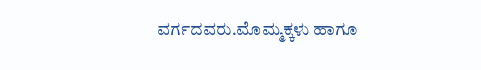ವರ್ಗದವರು.ಮೊಮ್ಮಕ್ಕಳು ಹಾಗೂ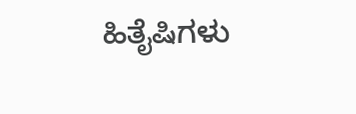ಹಿತೈಷಿಗಳು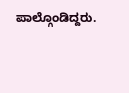ಪಾಲ್ಗೊಂಡಿದ್ದರು.